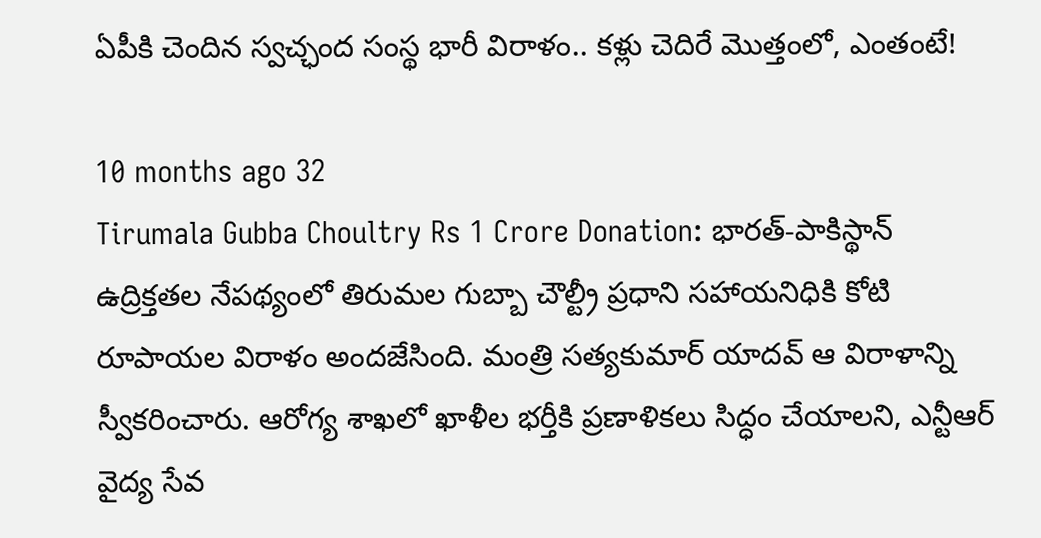ఏపీకి చెందిన స్వచ్ఛంద సంస్థ భారీ విరాళం.. కళ్లు చెదిరే మొత్తంలో, ఎంతంటే!

10 months ago 32
Tirumala Gubba Choultry Rs 1 Crore Donation: భారత్-పాకిస్థాన్ ఉద్రిక్తతల నేపథ్యంలో తిరుమల గుబ్బా చౌల్ట్రీ ప్రధాని సహాయనిధికి కోటి రూపాయల విరాళం అందజేసింది. మంత్రి సత్యకుమార్ యాదవ్ ఆ విరాళాన్ని స్వీకరించారు. ఆరోగ్య శాఖలో ఖాళీల భర్తీకి ప్రణాళికలు సిద్ధం చేయాలని, ఎన్టీఆర్ వైద్య సేవ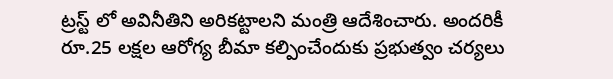ట్రస్ట్ లో అవినీతిని అరికట్టాలని మంత్రి ఆదేశించారు. అందరికీ రూ.25 లక్షల ఆరోగ్య బీమా కల్పించేందుకు ప్రభుత్వం చర్యలు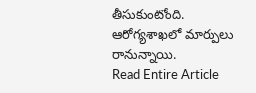తీసుకుంటోంది. ఆరోగ్యశాఖలో మార్పులు రానున్నాయి.
Read Entire Article